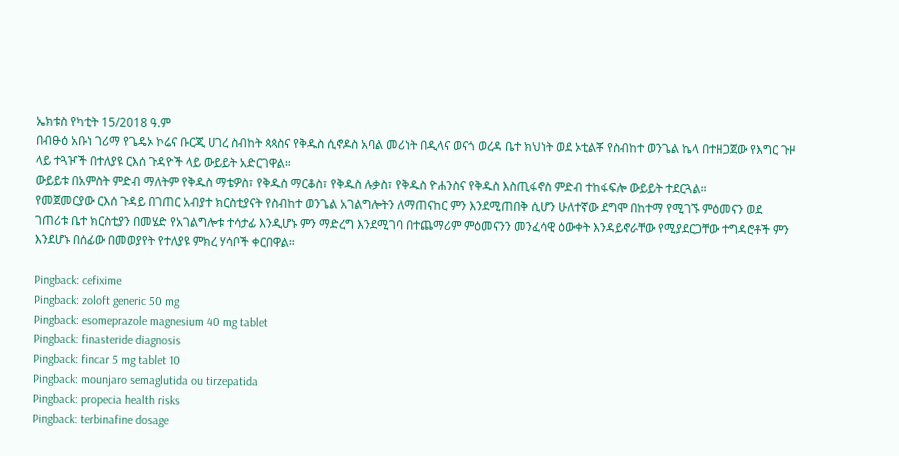ኤክቱስ የካቲት 15/2018 ዓ.ም
በብፁዕ አቡነ ገሪማ የጌዴኦ ኮሬና ቡርጂ ሀገረ ስብከት ጳጳስና የቅዱስ ሲኖዶስ አባል መሪነት በዲላና ወናጎ ወረዳ ቤተ ክህነት ወደ ኦቲልቾ የስብከተ ወንጌል ኬላ በተዘጋጀው የእግር ጉዞ ላይ ተጓዦች በተለያዩ ርእሰ ጉዳዮች ላይ ውይይት አድርገዋል።
ውይይቱ በአምስት ምድብ ማለትም የቅዱስ ማቴዎስ፣ የቅዱስ ማርቆስ፣ የቅዱስ ሉቃስ፣ የቅዱስ ዮሐንስና የቅዱስ እስጢፋኖስ ምድብ ተከፋፍሎ ውይይት ተደርጓል።
የመጀመርያው ርእሰ ጉዳይ በገጠር አብያተ ክርስቲያናት የስብከተ ወንጌል አገልግሎትን ለማጠናከር ምን እንደሚጠበቅ ሲሆን ሁለተኛው ደግሞ በከተማ የሚገኙ ምዕመናን ወደ ገጠሪቱ ቤተ ክርስቲያን በመሄድ የአገልግሎቱ ተሳታፊ እንዲሆኑ ምን ማድረግ እንደሚገባ በተጨማሪም ምዕመናንን መንፈሳዊ ዕውቀት እንዳይኖራቸው የሚያደርጋቸው ተግዳሮቶች ምን እንደሆኑ በሰፊው በመወያየት የተለያዩ ምክረ ሃሳቦች ቀርበዋል።

Pingback: cefixime
Pingback: zoloft generic 50 mg
Pingback: esomeprazole magnesium 40 mg tablet
Pingback: finasteride diagnosis
Pingback: fincar 5 mg tablet 10
Pingback: mounjaro semaglutida ou tirzepatida
Pingback: propecia health risks
Pingback: terbinafine dosage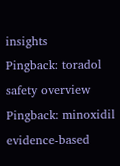insights
Pingback: toradol safety overview
Pingback: minoxidil evidence‑based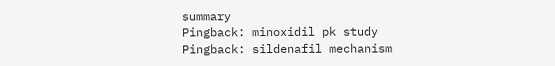summary
Pingback: minoxidil pk study
Pingback: sildenafil mechanism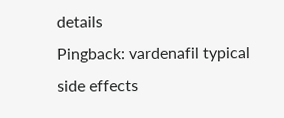details
Pingback: vardenafil typical side effects